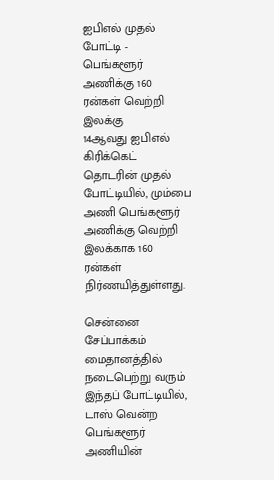ஐபிஎல் முதல் போட்டி - பெங்களூர் அணிக்கு 160 ரன்கள் வெற்றி இலக்கு
14ஆவது ஐபிஎல் கிரிக்கெட் தொடரின் முதல் போட்டியில், மும்பை அணி பெங்களூர் அணிக்கு வெற்றி இலக்காக 160 ரன்கள் நிர்ணயித்துள்ளது.

சென்னை சேப்பாக்கம் மைதானத்தில் நடைபெற்று வரும் இந்தப் போட்டியில், டாஸ் வென்ற பெங்களூர் அணியின்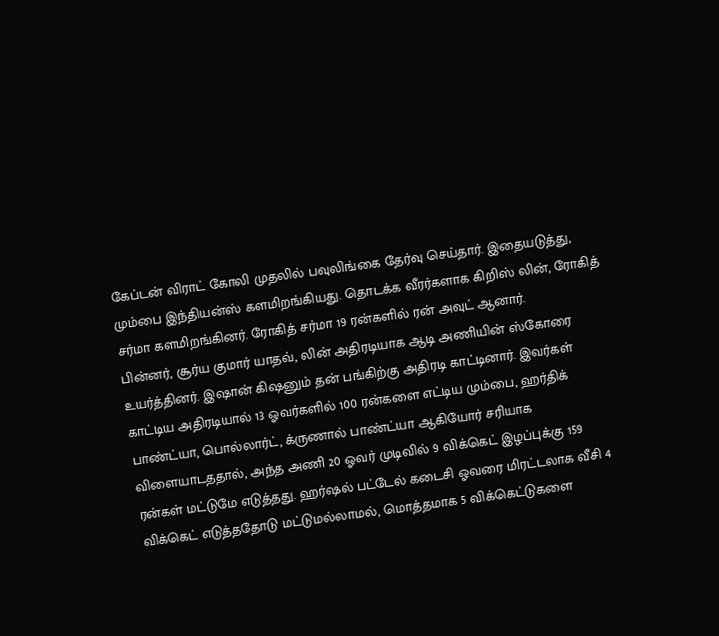கேப்டன் விராட் கோலி முதலில் பவுலிங்கை தேர்வு செய்தார். இதையடுத்து, மும்பை இந்தியன்ஸ் களமிறங்கியது. தொடக்க வீரர்களாக கிறிஸ் லின், ரோகித் சர்மா களமிறங்கினர். ரோகித் சர்மா 19 ரன்களில் ரன் அவுட் ஆனார்.
பின்னர், சூர்ய குமார் யாதவ், லின் அதிரடியாக ஆடி அணியின் ஸ்கோரை உயர்த்தினர். இஷான் கிஷனும் தன் பங்கிற்கு அதிரடி காட்டினார். இவர்கள் காட்டிய அதிரடியால் 13 ஓவர்களில் 100 ரன்களை எட்டிய மும்பை, ஹர்திக் பாண்ட்யா, பொல்லார்ட், க்ருணால் பாண்ட்யா ஆகியோர் சரியாக விளையாடததால், அந்த அணி 20 ஓவர் முடிவில் 9 விக்கெட் இழப்புக்கு 159 ரன்கள் மட்டுமே எடுத்தது. ஹர்ஷல் பட்டேல் கடைசி ஓவரை மிரட்டலாக வீசி 4 விக்கெட் எடுத்ததோடு மட்டுமல்லாமல், மொத்தமாக 5 விக்கெட்டுகளை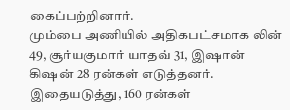கைப்பற்றினார்.
மும்பை அணியில் அதிகபட்சமாக லின் 49, சூர்யகுமார் யாதவ் 31, இஷான் கிஷன் 28 ரன்கள் எடுத்தனர். இதையடுத்து, 160 ரன்கள்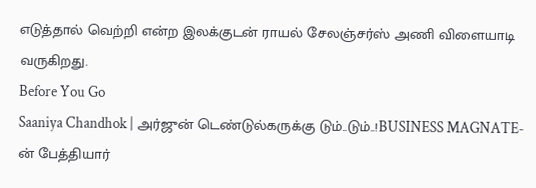எடுத்தால் வெற்றி என்ற இலக்குடன் ராயல் சேலஞ்சர்ஸ் அணி விளையாடி வருகிறது.
Before You Go
Saaniya Chandhok | அர்ஜுன் டெண்டுல்கருக்கு டும்..டும்..!BUSINESS MAGNATE-ன் பேத்தியார்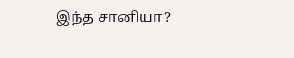இந்த சானியா?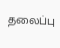தலைப்பு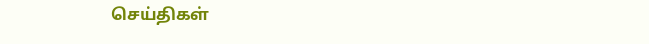செய்திகள்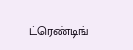ட்ரெண்டிங்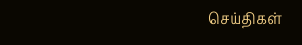செய்திகள்